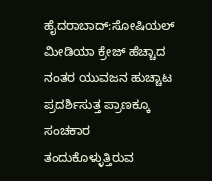ಹೈದರಾಬಾದ್:ಸೋಷಿಯಲ್ ಮೀಡಿಯಾ ಕ್ರೇಜ್ ಹೆಚ್ಚಾದ ನಂತರ ಯುವಜನ ಹುಚ್ಚಾಟ ಪ್ರದರ್ಶಿಸುತ್ತ ಪ್ರಾಣಕ್ಕೂ ಸಂಚಕಾರ ತಂದುಕೊಳ್ಳುತ್ತಿರುವ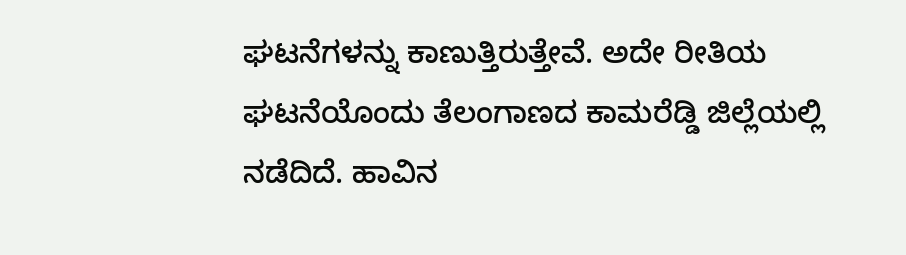ಘಟನೆಗಳನ್ನು ಕಾಣುತ್ತಿರುತ್ತೇವೆ. ಅದೇ ರೀತಿಯ ಘಟನೆಯೊಂದು ತೆಲಂಗಾಣದ ಕಾಮರೆಡ್ಡಿ ಜಿಲ್ಲೆಯಲ್ಲಿ ನಡೆದಿದೆ. ಹಾವಿನ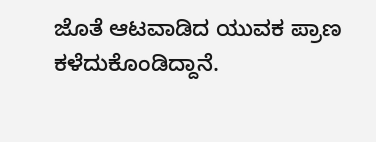ಜೊತೆ ಆಟವಾಡಿದ ಯುವಕ ಪ್ರಾಣ ಕಳೆದುಕೊಂಡಿದ್ದಾನೆ.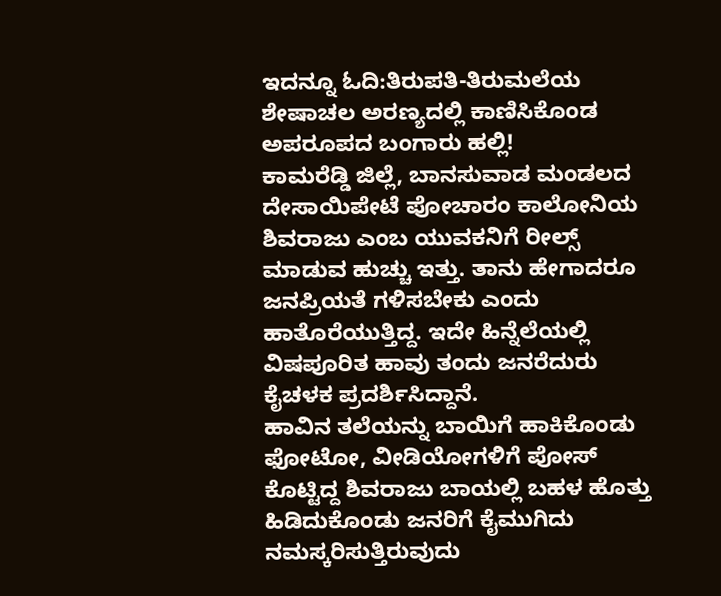ಇದನ್ನೂ ಓದಿ:ತಿರುಪತಿ-ತಿರುಮಲೆಯ ಶೇಷಾಚಲ ಅರಣ್ಯದಲ್ಲಿ ಕಾಣಿಸಿಕೊಂಡ ಅಪರೂಪದ ಬಂಗಾರು ಹಲ್ಲಿ!
ಕಾಮರೆಡ್ಡಿ ಜಿಲ್ಲೆ, ಬಾನಸುವಾಡ ಮಂಡಲದ ದೇಸಾಯಿಪೇಟೆ ಪೋಚಾರಂ ಕಾಲೋನಿಯ ಶಿವರಾಜು ಎಂಬ ಯುವಕನಿಗೆ ರೀಲ್ಸ್ ಮಾಡುವ ಹುಚ್ಚು ಇತ್ತು. ತಾನು ಹೇಗಾದರೂ ಜನಪ್ರಿಯತೆ ಗಳಿಸಬೇಕು ಎಂದು ಹಾತೊರೆಯುತ್ತಿದ್ದ. ಇದೇ ಹಿನ್ನೆಲೆಯಲ್ಲಿ ವಿಷಪೂರಿತ ಹಾವು ತಂದು ಜನರೆದುರು ಕೈಚಳಕ ಪ್ರದರ್ಶಿಸಿದ್ದಾನೆ.
ಹಾವಿನ ತಲೆಯನ್ನು ಬಾಯಿಗೆ ಹಾಕಿಕೊಂಡು ಫೋಟೋ, ವೀಡಿಯೋಗಳಿಗೆ ಪೋಸ್ ಕೊಟ್ಟಿದ್ದ ಶಿವರಾಜು ಬಾಯಲ್ಲಿ ಬಹಳ ಹೊತ್ತು ಹಿಡಿದುಕೊಂಡು ಜನರಿಗೆ ಕೈಮುಗಿದು ನಮಸ್ಕರಿಸುತ್ತಿರುವುದು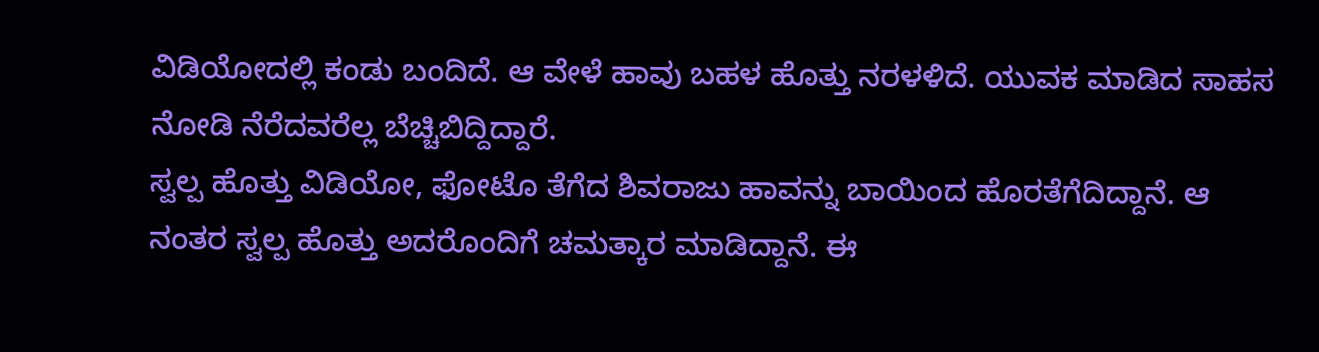ವಿಡಿಯೋದಲ್ಲಿ ಕಂಡು ಬಂದಿದೆ. ಆ ವೇಳೆ ಹಾವು ಬಹಳ ಹೊತ್ತು ನರಳಳಿದೆ. ಯುವಕ ಮಾಡಿದ ಸಾಹಸ ನೋಡಿ ನೆರೆದವರೆಲ್ಲ ಬೆಚ್ಚಿಬಿದ್ದಿದ್ದಾರೆ.
ಸ್ವಲ್ಪ ಹೊತ್ತು ವಿಡಿಯೋ, ಫೋಟೊ ತೆಗೆದ ಶಿವರಾಜು ಹಾವನ್ನು ಬಾಯಿಂದ ಹೊರತೆಗೆದಿದ್ದಾನೆ. ಆ ನಂತರ ಸ್ವಲ್ಪ ಹೊತ್ತು ಅದರೊಂದಿಗೆ ಚಮತ್ಕಾರ ಮಾಡಿದ್ದಾನೆ. ಈ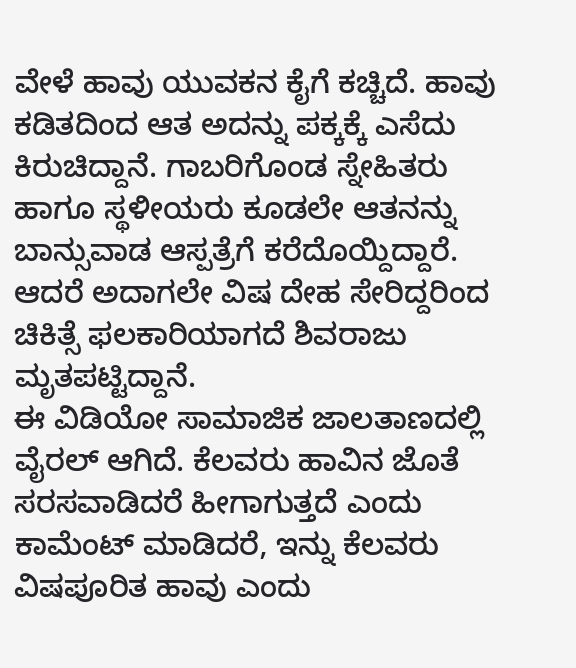ವೇಳೆ ಹಾವು ಯುವಕನ ಕೈಗೆ ಕಚ್ಚಿದೆ. ಹಾವು ಕಡಿತದಿಂದ ಆತ ಅದನ್ನು ಪಕ್ಕಕ್ಕೆ ಎಸೆದು ಕಿರುಚಿದ್ದಾನೆ. ಗಾಬರಿಗೊಂಡ ಸ್ನೇಹಿತರು ಹಾಗೂ ಸ್ಥಳೀಯರು ಕೂಡಲೇ ಆತನನ್ನು ಬಾನ್ಸುವಾಡ ಆಸ್ಪತ್ರೆಗೆ ಕರೆದೊಯ್ದಿದ್ದಾರೆ. ಆದರೆ ಅದಾಗಲೇ ವಿಷ ದೇಹ ಸೇರಿದ್ದರಿಂದ ಚಿಕಿತ್ಸೆ ಫಲಕಾರಿಯಾಗದೆ ಶಿವರಾಜು ಮೃತಪಟ್ಟಿದ್ದಾನೆ.
ಈ ವಿಡಿಯೋ ಸಾಮಾಜಿಕ ಜಾಲತಾಣದಲ್ಲಿ ವೈರಲ್ ಆಗಿದೆ. ಕೆಲವರು ಹಾವಿನ ಜೊತೆ ಸರಸವಾಡಿದರೆ ಹೀಗಾಗುತ್ತದೆ ಎಂದು ಕಾಮೆಂಟ್ ಮಾಡಿದರೆ, ಇನ್ನು ಕೆಲವರು ವಿಷಪೂರಿತ ಹಾವು ಎಂದು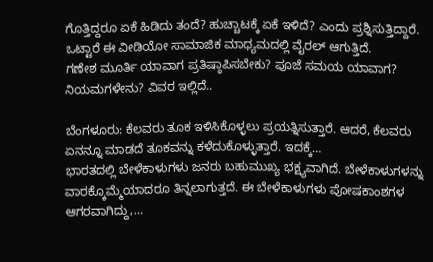ಗೊತ್ತಿದ್ದರೂ ಏಕೆ ಹಿಡಿದು ತಂದೆ? ಹುಚ್ಚಾಟಕ್ಕೆ ಏಕೆ ಇಳಿದೆ? ಎಂದು ಪ್ರಶ್ನಿಸುತ್ತಿದ್ದಾರೆ. ಒಟ್ಟಾರೆ ಈ ವೀಡಿಯೋ ಸಾಮಾಜಿಕ ಮಾಧ್ಯಮದಲ್ಲಿ ವೈರಲ್ ಆಗುತ್ತಿದೆ.
ಗಣೇಶ ಮೂರ್ತಿ ಯಾವಾಗ ಪ್ರತಿಷ್ಠಾಪಿಸಬೇಕು? ಪೂಜೆ ಸಮಯ ಯಾವಾಗ? ನಿಯಮಗಳೇನು? ವಿವರ ಇಲ್ಲಿದೆ..

ಬೆಂಗಳೂರು: ಕೆಲವರು ತೂಕ ಇಳಿಸಿಕೊಳ್ಳಲು ಪ್ರಯತ್ನಿಸುತ್ತಾರೆ. ಆದರೆ, ಕೆಲವರು ಏನನ್ನೂ ಮಾಡದೆ ತೂಕವನ್ನು ಕಳೆದುಕೊಳ್ಳುತ್ತಾರೆ. ಇದಕ್ಕೆ…
ಭಾರತದಲ್ಲಿ ಬೇಳೆಕಾಳುಗಳು ಜನರು ಬಹುಮುಖ್ಯ ಭಕ್ಷ್ಯವಾಗಿದೆ. ಬೇಳೆಕಾಳುಗಳನ್ನು ವಾರಕ್ಕೊಮ್ಮೆಯಾದರೂ ತಿನ್ನಲಾಗುತ್ತದೆ. ಈ ಬೇಳೆಕಾಳುಗಳು ಪೋಷಕಾಂಶಗಳ ಆಗರವಾಗಿದ್ದು,…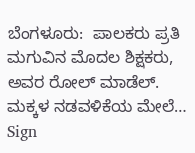ಬೆಂಗಳೂರು:  ಪಾಲಕರು ಪ್ರತಿ ಮಗುವಿನ ಮೊದಲ ಶಿಕ್ಷಕರು, ಅವರ ರೋಲ್ ಮಾಡೆಲ್. ಮಕ್ಕಳ ನಡವಳಿಕೆಯ ಮೇಲೆ…
Sign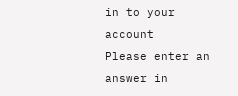in to your account
Please enter an answer in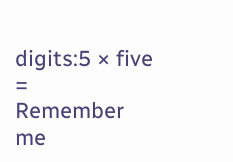digits:5 × five =
Remember me